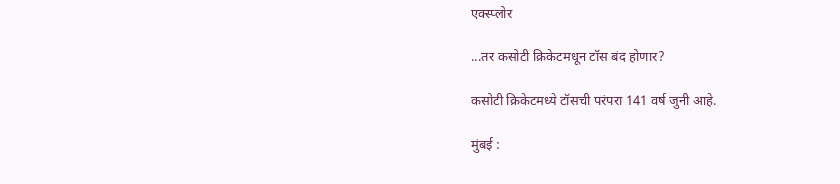एक्स्प्लोर

...तर कसोटी क्रिकेटमधून टॉस बंद होणार?

कसोटी क्रिकेटमध्ये टॉसची परंपरा 141 वर्ष जुनी आहे.

मुंबई :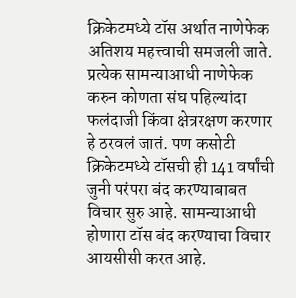क्रिकेटमध्ये टॉस अर्थात नाणेफेक अतिशय महत्त्वाची समजली जाते. प्रत्येक सामन्याआधी नाणेफेक करुन कोणता संघ पहिल्यांदा फलंदाजी किंवा क्षेत्ररक्षण करणार हे ठरवलं जातं. पण कसोटी क्रिकेटमध्ये टॉसची ही 141 वर्षांची जुनी परंपरा बंद करण्याबाबत विचार सुरु आहे. सामन्याआधी होणारा टॉस बंद करण्याचा विचार आयसीसी करत आहे.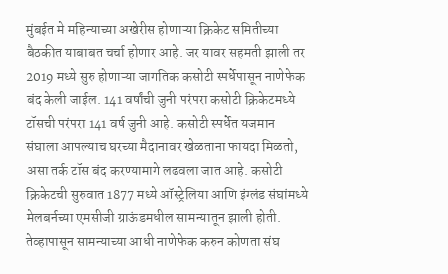मुंबईत मे महिन्याच्या अखेरीस होणाऱ्या क्रिकेट समितीच्या बैठकीत याबाबत चर्चा होणार आहे. जर यावर सहमती झाली तर 2019 मध्ये सुरु होणाऱ्या जागतिक कसोटी स्पर्धेपासून नाणेफेक बंद केली जाईल. 141 वर्षांची जुनी परंपरा कसोटी क्रिकेटमध्ये टॉसची परंपरा 141 वर्ष जुनी आहे. कसोटी स्पर्धेत यजमान संघाला आपल्याच घरच्या मैदानावर खेळताना फायदा मिळतो, असा तर्क टॉस बंद करण्यामागे लढवला जात आहे. कसोटी क्रिकेटची सुरुवात 1877 मध्ये ऑस्ट्रेलिया आणि इंग्लंड संघांमध्ये मेलबर्नच्या एमसीजी ग्राऊंडमधील सामन्यातून झाली होती. तेव्हापासून सामन्याच्या आधी नाणेफेक करुन कोणता संघ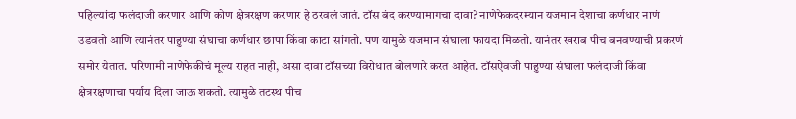पहिल्यांदा फलंदाजी करणार आणि कोण क्षेत्ररक्षण करणार हे ठरवलं जातं. टॉस बंद करण्यामागचा दावा? नाणेफेकदरम्यान यजमान देशाचा कर्णधार नाणं उडवतो आणि त्यानंतर पाहुण्या संघाचा कर्णधार छापा किंवा काटा सांगतो. पण यामुळे यजमान संघाला फायदा मिळतो. यानंतर खराब पीच बनवण्याची प्रकरणं समोर येतात. परिणामी नाणेफेकीचं मूल्य राहत नाही, असा दावा टॉसच्या विरोधात बोलणारे करत आहेत. टॉसऐवजी पाहुण्या संघाला फलंदाजी किंवा क्षेत्ररक्षणाचा पर्याय दिला जाऊ शकतो. त्यामुळे तटस्थ पीच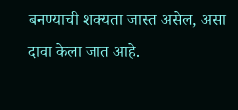बनण्याची शक्यता जास्त असेल, असा दावा केला जात आहे.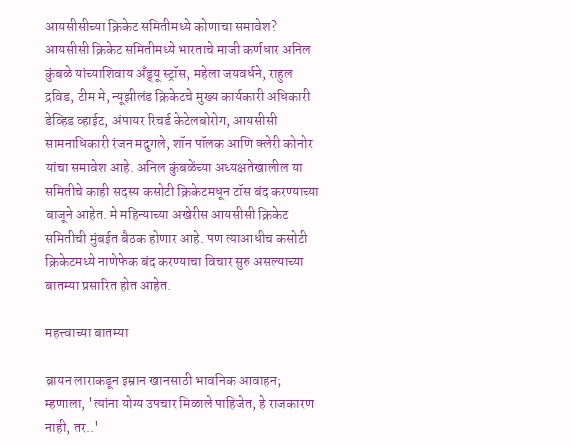आयसीसीच्या क्रिकेट समितीमध्ये कोणाचा समावेश? आयसीसी क्रिकेट समितीमध्ये भारताचे माजी कर्णधार अनिल कुंबळे यांच्याशिवाय अँड्र्यू स्ट्रॉस, महेला जयवर्धने, राहुल द्रविड, टीम मे, न्यूझीलंड क्रिकेटचे मुख्य कार्यकारी अधिकारी डेव्हिड व्हाईट, अंपायर रिचर्ड केटेलबोरोग, आयसीसी सामनाधिकारी रंजन मदुगले, शॉन पॉलक आणि क्लेरी कोनोर यांचा समावेश आहे. अनिल कुंबळेंच्या अध्यक्षतेखालील या समितीचे काही सदस्य कसोटी क्रिकेटमधून टॉस बंद करण्याच्या बाजूने आहेत. मे महिन्याच्या अखेरीस आयसीसी क्रिकेट समितीची मुंबईत बैठक होणार आहे. पण त्याआधीच कसोटी क्रिकेटमध्ये नाणेफेक बंद करण्याचा विचार सुरु असल्याच्या बातम्या प्रसारित होत आहेत.

महत्त्वाच्या बातम्या

ब्रायन लाराकडून इम्रान खानसाठी भावनिक आवाहन; म्हणाला, 'त्यांना योग्य उपचार मिळाले पाहिजेत, हे राजकारण नाही, तर..'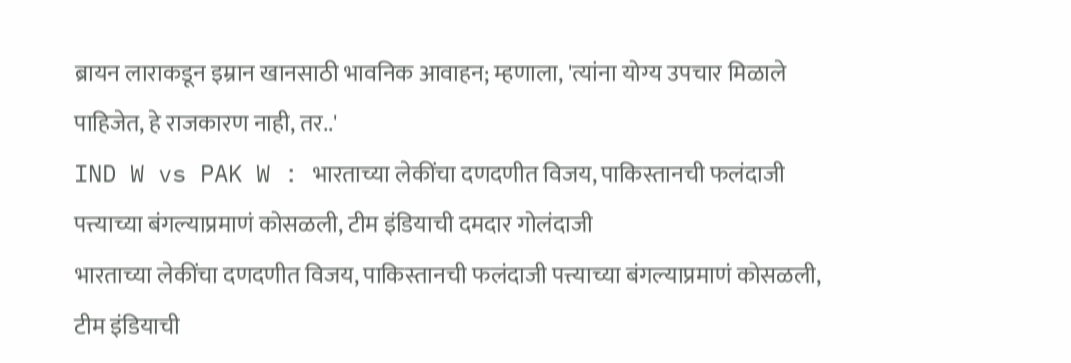ब्रायन लाराकडून इम्रान खानसाठी भावनिक आवाहन; म्हणाला, 'त्यांना योग्य उपचार मिळाले पाहिजेत, हे राजकारण नाही, तर..'
IND W vs PAK W : भारताच्या लेकींचा दणदणीत विजय, पाकिस्तानची फलंदाजी पत्त्याच्या बंगल्याप्रमाणं कोसळली, टीम इंडियाची दमदार गोलंदाजी
भारताच्या लेकींचा दणदणीत विजय, पाकिस्तानची फलंदाजी पत्त्याच्या बंगल्याप्रमाणं कोसळली, टीम इंडियाची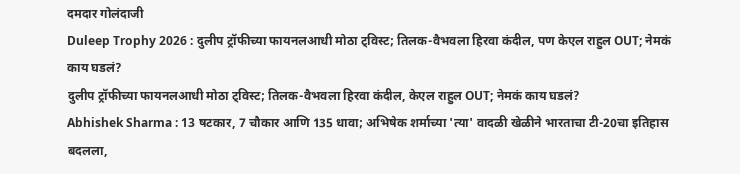दमदार गोलंदाजी
Duleep Trophy 2026 : दुलीप ट्रॉफीच्या फायनलआधी मोठा ट्विस्ट; तिलक-वैभवला हिरवा कंदील, पण केएल राहुल OUT; नेमकं काय घडलं?
दुलीप ट्रॉफीच्या फायनलआधी मोठा ट्विस्ट; तिलक-वैभवला हिरवा कंदील, केएल राहुल OUT; नेमकं काय घडलं?
Abhishek Sharma : 13 षटकार, 7 चौकार आणि 135 धावा; अभिषेक शर्माच्या 'त्या' वादळी खेळीने भारताचा टी-20चा इतिहास बदलला,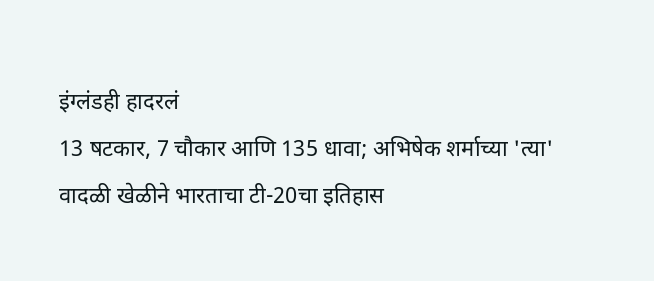इंग्लंडही हादरलं
13 षटकार, 7 चौकार आणि 135 धावा; अभिषेक शर्माच्या 'त्या' वादळी खेळीने भारताचा टी-20चा इतिहास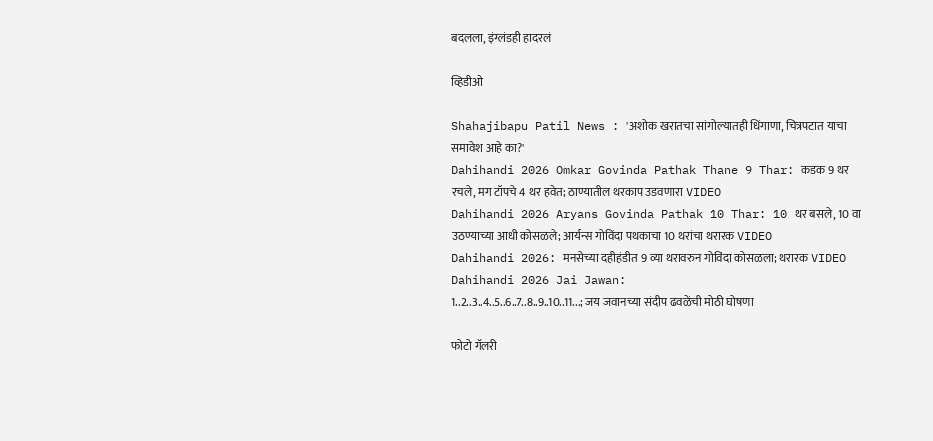बदलला, इंग्लंडही हादरलं

व्हिडीओ

Shahajibapu Patil News : 'अशोक खरातचा सांगोल्यातही धिंगाणा, चित्रपटात याचा समावेश आहे का?'
Dahihandi 2026 Omkar Govinda Pathak Thane 9 Thar: कडक 9 थर रचले, मग टॉपचे 4 थर हवेत; ठाण्यातील थरकाप उडवणारा VIDEO
Dahihandi 2026 Aryans Govinda Pathak 10 Thar: 10 थर बसले, 10 वा उठण्याच्या आधी कोसळले; आर्यन्स गोविंदा पथकाचा 10 थरांचा थरारक VIDEO
Dahihandi 2026: मनसेच्या दहीहंडीत 9 व्या थरावरुन गोविंदा कोसळला; थरारक VIDEO
Dahihandi 2026 Jai Jawan: 1..2..3..4..5..6..7..8..9..10..11...; जय जवानच्या संदीप ढवळेंची मोठी घोषणा

फोटो गॅलरी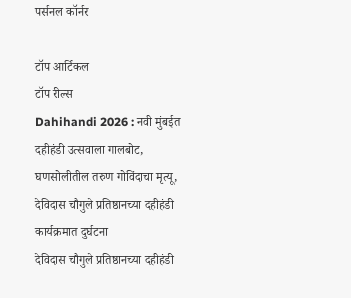पर्सनल कॉर्नर

टॉप आर्टिकल
टॉप रील्स
Dahihandi 2026 : नवी मुंबईत दहीहंडी उत्सवाला गालबोट, घणसोलीतील तरुण गोविंदाचा मृत्यू, देविदास चौगुले प्रतिष्ठानच्या दहीहंडी कार्यक्रमात दुर्घटना
देविदास चौगुले प्रतिष्ठानच्या दहीहंडी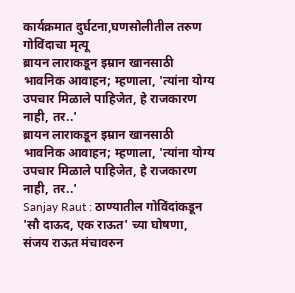कार्यक्रमात दुर्घटना,घणसोलीतील तरुण गोविंदाचा मृत्यू
ब्रायन लाराकडून इम्रान खानसाठी भावनिक आवाहन; म्हणाला, 'त्यांना योग्य उपचार मिळाले पाहिजेत, हे राजकारण नाही, तर..'
ब्रायन लाराकडून इम्रान खानसाठी भावनिक आवाहन; म्हणाला, 'त्यांना योग्य उपचार मिळाले पाहिजेत, हे राजकारण नाही, तर..'
Sanjay Raut : ठाण्यातील गोविंदांकडून 'सौ दाऊद, एक राऊत' च्या घोषणा, संजय राऊत मंचावरुन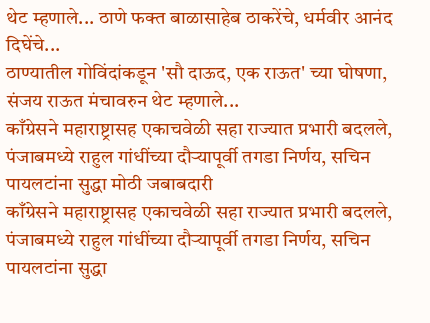थेट म्हणाले... ठाणे फक्त बाळासाहेब ठाकरेंचे, धर्मवीर आनंद दिघेंचे...
ठाण्यातील गोविंदांकडून 'सौ दाऊद, एक राऊत' च्या घोषणा, संजय राऊत मंचावरुन थेट म्हणाले...
काँग्रेसने महाराष्ट्रासह एकाचवेळी सहा राज्यात प्रभारी बदलले, पंजाबमध्ये राहुल गांधींच्या दौऱ्यापूर्वी तगडा निर्णय, सचिन पायलटांना सुद्धा मोठी जबाबदारी
काँग्रेसने महाराष्ट्रासह एकाचवेळी सहा राज्यात प्रभारी बदलले, पंजाबमध्ये राहुल गांधींच्या दौऱ्यापूर्वी तगडा निर्णय, सचिन पायलटांना सुद्धा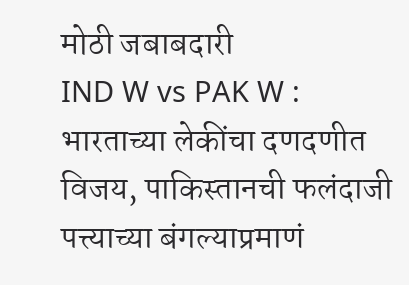मोठी जबाबदारी
IND W vs PAK W : भारताच्या लेकींचा दणदणीत विजय, पाकिस्तानची फलंदाजी पत्त्याच्या बंगल्याप्रमाणं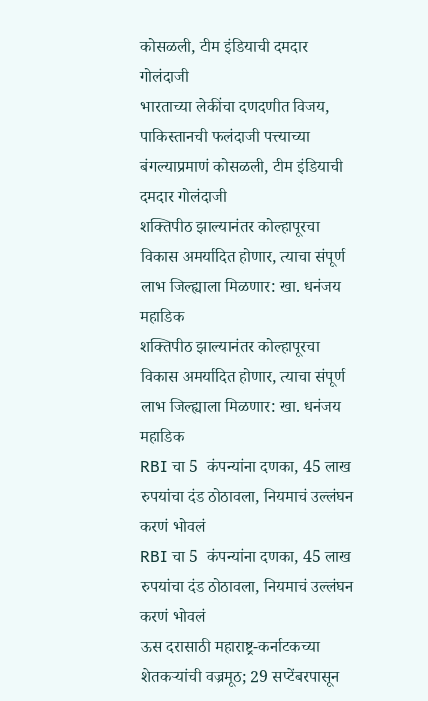कोसळली, टीम इंडियाची दमदार गोलंदाजी
भारताच्या लेकींचा दणदणीत विजय, पाकिस्तानची फलंदाजी पत्त्याच्या बंगल्याप्रमाणं कोसळली, टीम इंडियाची दमदार गोलंदाजी
शक्तिपीठ झाल्यानंतर कोल्हापूरचा विकास अमर्यादित होणार, त्याचा संपूर्ण लाभ जिल्ह्याला मिळणार: खा. धनंजय महाडिक
शक्तिपीठ झाल्यानंतर कोल्हापूरचा विकास अमर्यादित होणार, त्याचा संपूर्ण लाभ जिल्ह्याला मिळणार: खा. धनंजय महाडिक
RBI चा 5  कंपन्यांना दणका, 45 लाख रुपयांचा दंड ठोठावला, नियमाचं उल्लंघन करणं भोवलं
RBI चा 5  कंपन्यांना दणका, 45 लाख रुपयांचा दंड ठोठावला, नियमाचं उल्लंघन करणं भोवलं
ऊस दरासाठी महाराष्ट्र-कर्नाटकच्या शेतकऱ्यांची वज्रमूठ; 29 सप्टेंबरपासून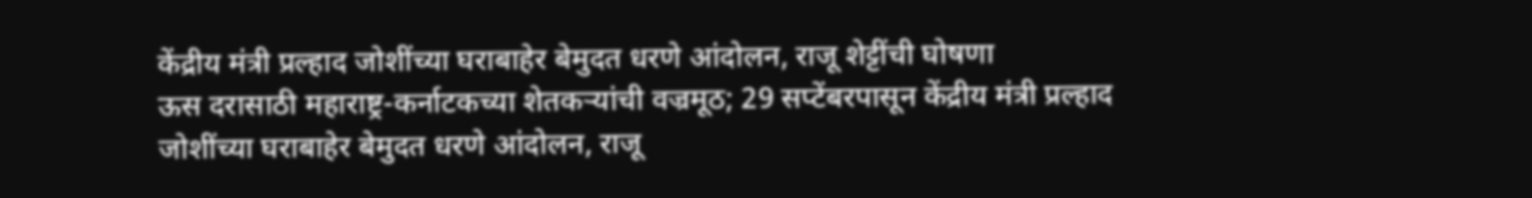केंद्रीय मंत्री प्रल्हाद जोशींच्या घराबाहेर बेमुदत धरणे आंदोलन, राजू शेट्टींची घोषणा
ऊस दरासाठी महाराष्ट्र-कर्नाटकच्या शेतकऱ्यांची वज्रमूठ; 29 सप्टेंबरपासून केंद्रीय मंत्री प्रल्हाद जोशींच्या घराबाहेर बेमुदत धरणे आंदोलन, राजू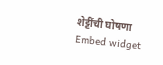शेट्टींची घोषणा
Embed widget